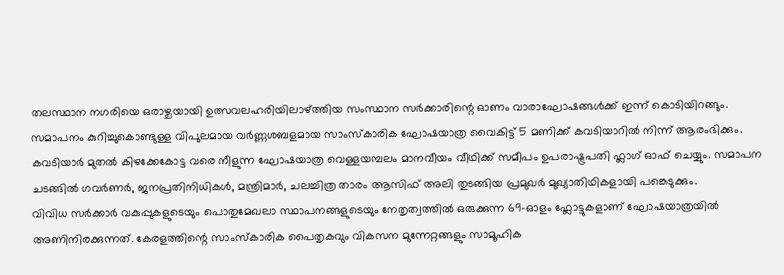തലസ്ഥാന നഗരിയെ ഒരാഴ്ചയായി ഉത്സവലഹരിയിലാഴ്ത്തിയ സംസ്ഥാന സർക്കാരിന്റെ ഓണം വാരാഘോഷങ്ങൾക്ക് ഇന്ന് കൊടിയിറങ്ങും. സമാപനം കുറിച്ചുകൊണ്ടുള്ള വിപുലമായ വർണ്ണശബളമായ സാംസ്കാരിക ഘോഷയാത്ര വൈകിട്ട് 5 മണിക്ക് കവടിയാറിൽ നിന്ന് ആരംഭിക്കും.
കവടിയാർ മുതൽ കിഴക്കേകോട്ട വരെ നീളുന്ന ഘോഷയാത്ര വെള്ളയമ്പലം മാനവീയം വീഥിക്ക് സമീപം ഉപരാഷ്ട്രപതി ഫ്ലാഗ് ഓഫ് ചെയ്യും. സമാപന ചടങ്ങിൽ ഗവർണർ, ജനപ്രതിനിധികൾ, മന്ത്രിമാർ, ചലച്ചിത്ര താരം ആസിഫ് അലി തുടങ്ങിയ പ്രമുഖർ മുഖ്യാതിഥികളായി പങ്കെടുക്കും.
വിവിധ സർക്കാർ വകുപ്പുകളുടെയും പൊതുമേഖലാ സ്ഥാപനങ്ങളുടെയും നേതൃത്വത്തിൽ ഒരുക്കുന്ന 69-ഓളം ഫ്ലോട്ടുകളാണ് ഘോഷയാത്രയിൽ അണിനിരക്കുന്നത്. കേരളത്തിന്റെ സാംസ്കാരിക പൈതൃകവും വികസന മുന്നേറ്റങ്ങളും സാമൂഹിക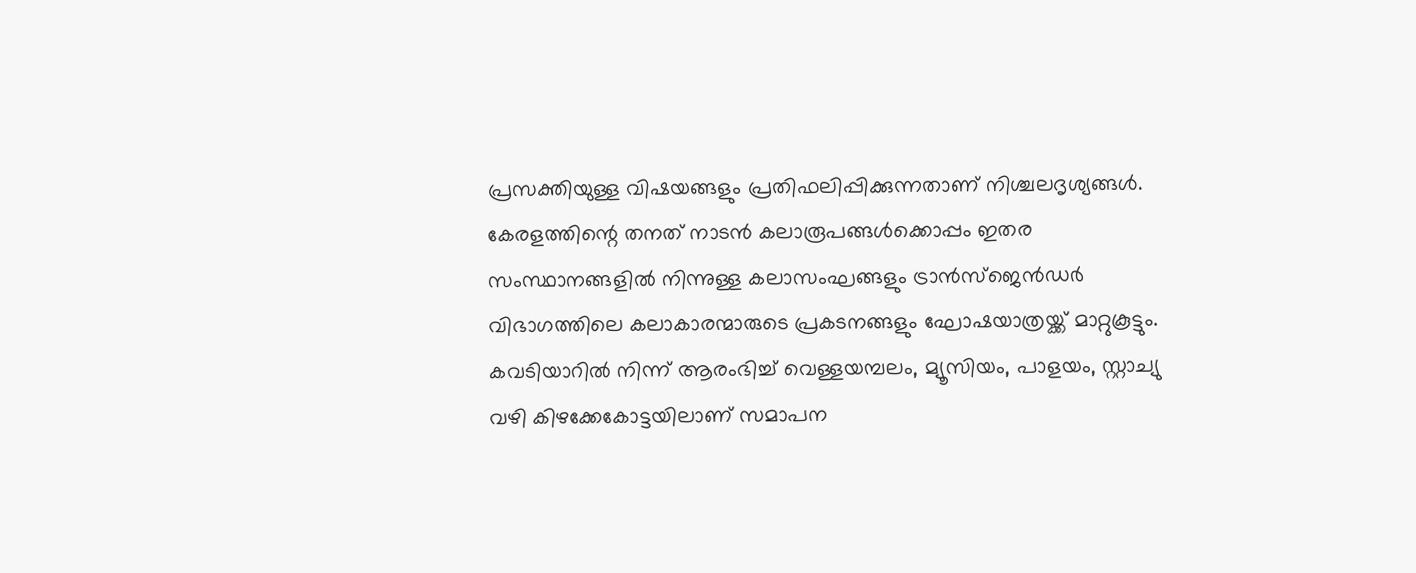പ്രസക്തിയുള്ള വിഷയങ്ങളും പ്രതിഫലിപ്പിക്കുന്നതാണ് നിശ്ചലദൃശ്യങ്ങൾ.
കേരളത്തിന്റെ തനത് നാടൻ കലാരൂപങ്ങൾക്കൊപ്പം ഇതര സംസ്ഥാനങ്ങളിൽ നിന്നുള്ള കലാസംഘങ്ങളും ട്രാൻസ്ജെൻഡർ വിഭാഗത്തിലെ കലാകാരന്മാരുടെ പ്രകടനങ്ങളും ഘോഷയാത്രയ്ക്ക് മാറ്റുകൂട്ടും. കവടിയാറിൽ നിന്ന് ആരംഭിച്ച് വെള്ളയമ്പലം, മ്യൂസിയം, പാളയം, സ്റ്റാച്യു വഴി കിഴക്കേകോട്ടയിലാണ് സമാപന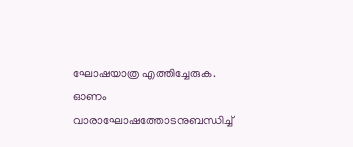ഘോഷയാത്ര എത്തിച്ചേരുക.
ഓണം വാരാഘോഷത്തോടനുബന്ധിച്ച്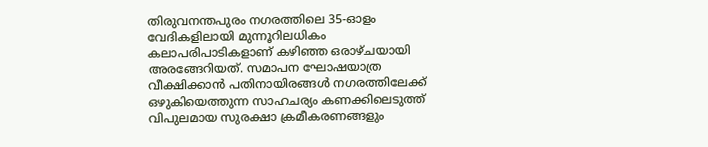തിരുവനന്തപുരം നഗരത്തിലെ 35-ഓളം വേദികളിലായി മുന്നൂറിലധികം കലാപരിപാടികളാണ് കഴിഞ്ഞ ഒരാഴ്ചയായി അരങ്ങേറിയത്. സമാപന ഘോഷയാത്ര വീക്ഷിക്കാൻ പതിനായിരങ്ങൾ നഗരത്തിലേക്ക് ഒഴുകിയെത്തുന്ന സാഹചര്യം കണക്കിലെടുത്ത് വിപുലമായ സുരക്ഷാ ക്രമീകരണങ്ങളും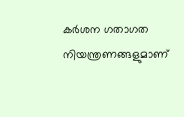കർശന ഗതാഗത നിയന്ത്രണങ്ങളുമാണ്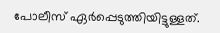പോലീസ് ഏർപ്പെടുത്തിയിട്ടുള്ളത്.